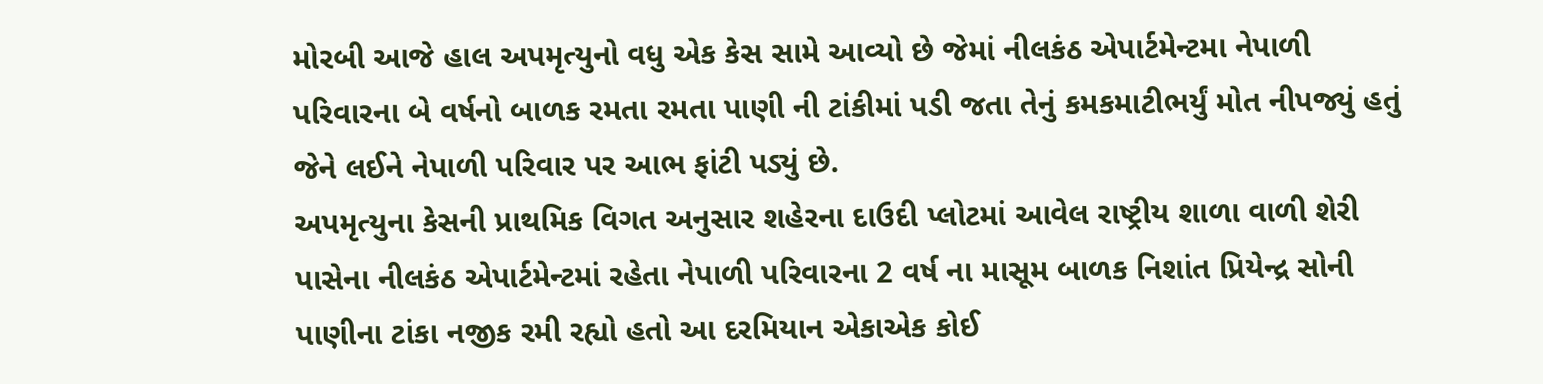મોરબી આજે હાલ અપમૃત્યુનો વધુ એક કેસ સામે આવ્યો છે જેમાં નીલકંઠ એપાર્ટમેન્ટમા નેપાળી પરિવારના બે વર્ષનો બાળક રમતા રમતા પાણી ની ટાંકીમાં પડી જતા તેનું કમકમાટીભર્યું મોત નીપજ્યું હતું જેને લઈને નેપાળી પરિવાર પર આભ ફાંટી પડ્યું છે.
અપમૃત્યુના કેસની પ્રાથમિક વિગત અનુસાર શહેરના દાઉદી પ્લોટમાં આવેલ રાષ્ટ્રીય શાળા વાળી શેરી પાસેના નીલકંઠ એપાર્ટમેન્ટમાં રહેતા નેપાળી પરિવારના 2 વર્ષ ના માસૂમ બાળક નિશાંત પ્રિયેન્દ્ર સોની પાણીના ટાંકા નજીક રમી રહ્યો હતો આ દરમિયાન એકાએક કોઈ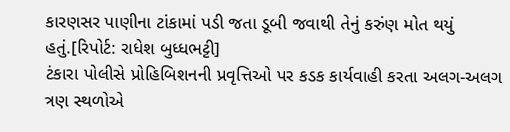કારણસર પાણીના ટાંકામાં પડી જતા ડૂબી જવાથી તેનું કરુંણ મોત થયું હતું.[રિપોર્ટ: રાધેશ બુધ્ધભટ્ટી]
ટંકારા પોલીસે પ્રોહિબિશનની પ્રવૃત્તિઓ પર કડક કાર્યવાહી કરતા અલગ-અલગ ત્રણ સ્થળોએ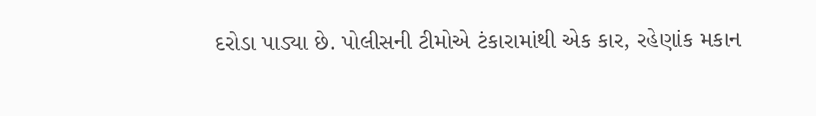દરોડા પાડ્યા છે. પોલીસની ટીમોએ ટંકારામાંથી એક કાર, રહેણાંક મકાન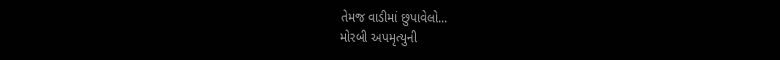તેમજ વાડીમાં છુપાવેલો...
મોરબી અપમૃત્યુની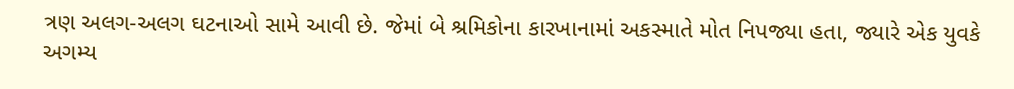ત્રણ અલગ-અલગ ઘટનાઓ સામે આવી છે. જેમાં બે શ્રમિકોના કારખાનામાં અકસ્માતે મોત નિપજ્યા હતા, જ્યારે એક યુવકે અગમ્ય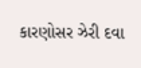કારણોસર ઝેરી દવા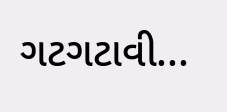ગટગટાવી...